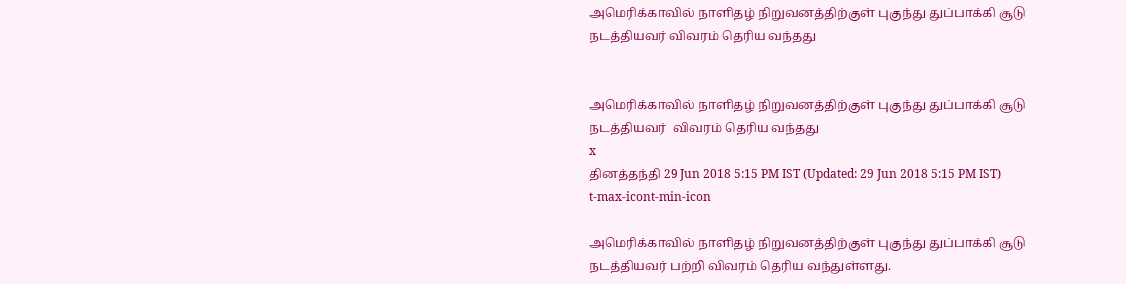அமெரிக்காவில் நாளிதழ் நிறுவனத்திற்குள் புகுந்து துப்பாக்கி சூடு நடத்தியவர் விவரம் தெரிய வந்தது


அமெரிக்காவில் நாளிதழ் நிறுவனத்திற்குள் புகுந்து துப்பாக்கி சூடு நடத்தியவர்  விவரம் தெரிய வந்தது
x
தினத்தந்தி 29 Jun 2018 5:15 PM IST (Updated: 29 Jun 2018 5:15 PM IST)
t-max-icont-min-icon

அமெரிக்காவில் நாளிதழ் நிறுவனத்திற்குள் புகுந்து துப்பாக்கி சூடு நடத்தியவர் பற்றி விவரம் தெரிய வந்துள்ளது.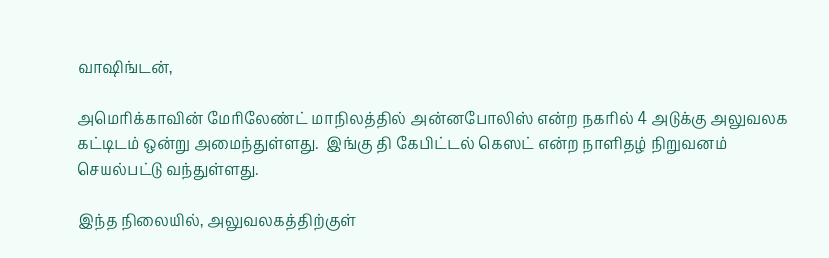வாஷிங்டன்,

அமெரிக்காவின் மேரிலேண்ட் மாநிலத்தில் அன்னபோலிஸ் என்ற நகரில் 4 அடுக்கு அலுவலக கட்டிடம் ஒன்று அமைந்துள்ளது.  இங்கு தி கேபிட்டல் கெஸட் என்ற நாளிதழ் நிறுவனம் செயல்பட்டு வந்துள்ளது.

இந்த நிலையில், அலுவலகத்திற்குள்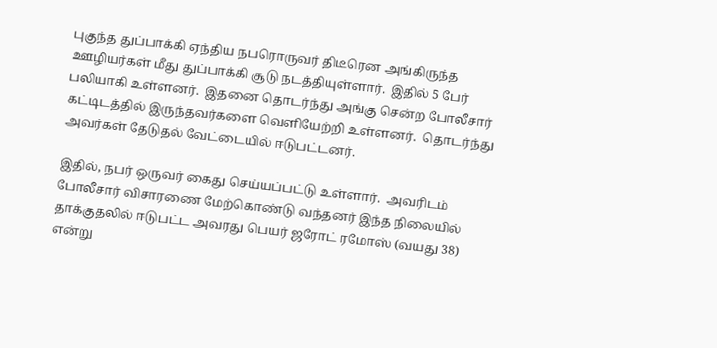புகுந்த துப்பாக்கி ஏந்திய நபரொருவர் திடீரென அங்கிருந்த ஊழியர்கள் மீது துப்பாக்கி சூடு நடத்தியுள்ளார்.  இதில் 5 பேர் பலியாகி உள்ளனர்.  இதனை தொடர்ந்து அங்கு சென்ற போலீசார் கட்டிடத்தில் இருந்தவர்களை வெளியேற்றி உள்ளனர்.  தொடர்ந்து அவர்கள் தேடுதல் வேட்டையில் ஈடுபட்டனர்.

இதில், நபர் ஒருவர் கைது செய்யப்பட்டு உள்ளார்.  அவரிடம் போலீசார் விசாரணை மேற்கொண்டு வந்தனர் இந்த நிலையில்
தாக்குதலில் ஈடுபட்ட அவரது பெயர் ஜரோட் ரமோஸ் (வயது 38) என்று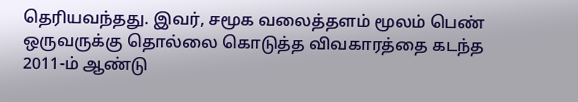தெரியவந்தது. இவர், சமூக வலைத்தளம் மூலம் பெண் ஒருவருக்கு தொல்லை கொடுத்த விவகாரத்தை கடந்த 2011-ம் ஆண்டு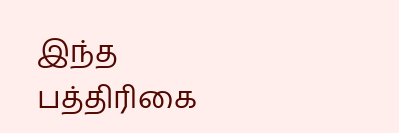இந்த பத்திரிகை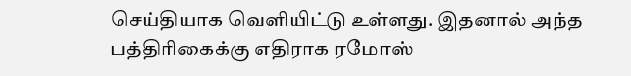செய்தியாக வெளியிட்டு உள்ளது. இதனால் அந்த பத்திரிகைக்கு எதிராக ரமோஸ்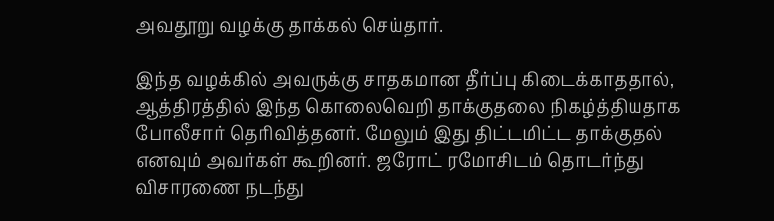அவதூறு வழக்கு தாக்கல் செய்தார்.

இந்த வழக்கில் அவருக்கு சாதகமான தீர்ப்பு கிடைக்காததால், ஆத்திரத்தில் இந்த கொலைவெறி தாக்குதலை நிகழ்த்தியதாக போலீசார் தெரிவித்தனர். மேலும் இது திட்டமிட்ட தாக்குதல் எனவும் அவர்கள் கூறினர். ஜரோட் ரமோசிடம் தொடர்ந்து விசாரணை நடந்து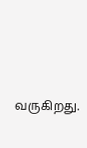வருகிறது.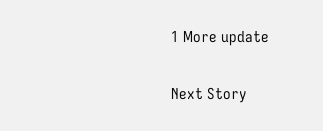1 More update

Next Story